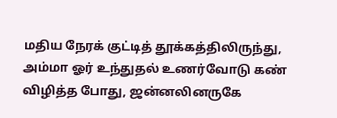மதிய நேரக் குட்டித் தூக்கத்திலிருந்து, அம்மா ஓர் உந்துதல் உணர்வோடு கண் விழித்த போது, ஜன்னலினருகே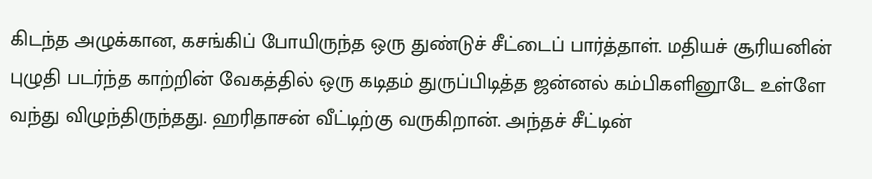கிடந்த அழுக்கான, கசங்கிப் போயிருந்த ஒரு துண்டுச் சீட்டைப் பார்த்தாள். மதியச் சூரியனின் புழுதி படர்ந்த காற்றின் வேகத்தில் ஒரு கடிதம் துருப்பிடித்த ஜன்னல் கம்பிகளினூடே உள்ளே வந்து விழுந்திருந்தது. ஹரிதாசன் வீட்டிற்கு வருகிறான். அந்தச் சீட்டின்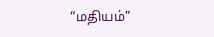“மதியம்”